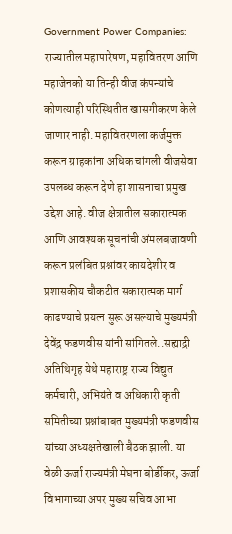Government Power Companies: राज्यातील महापारेषण, महावितरण आणि महाजेनको या तिन्ही वीज कंपन्यांचे कोणत्याही परिस्थितीत खासगीकरण केले जाणार नाही. महावितरणला कर्जमुक्त करून ग्राहकांना अधिक चांगली वीजसेवा उपलब्ध करून देणे हा शासनाचा प्रमुख उद्देश आहे. वीज क्षेत्रातील सकारात्मक आणि आवश्यक सूचनांची अंमलबजावणी करून प्रलंबित प्रश्नांवर कायदेशीर व प्रशासकीय चौकटीत सकारात्मक मार्ग काढण्याचे प्रयत्न सुरू असल्याचे मुख्यमंत्री देवेंद्र फडणवीस यांनी सांगितले..सह्याद्री अतिथिगृह येथे महाराष्ट्र राज्य विद्युत कर्मचारी, अभियंते व अधिकारी कृती समितीच्या प्रश्नांबाबत मुख्यमंत्री फडणवीस यांच्या अध्यक्षतेखाली बैठक झाली. या वेळी ऊर्जा राज्यमंत्री मेघना बोर्डीकर, ऊर्जा विभागाच्या अपर मुख्य सचिव आभा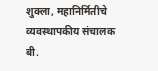शुक्ला, महानिर्मितीचे व्यवस्थापकीय संचालक बी.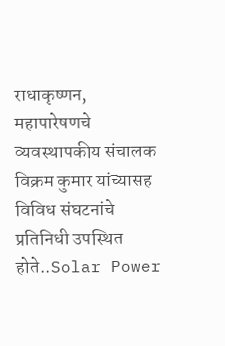राधाकृष्णन, महापारेषणचे व्यवस्थापकीय संचालक विक्रम कुमार यांच्यासह विविध संघटनांचे प्रतिनिधी उपस्थित होते..Solar Power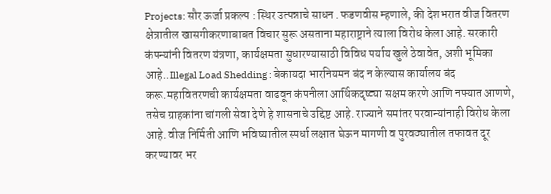Projects: सौर ऊर्जा प्रकल्प : स्थिर उत्पन्नाचे साधन .फडणवीस म्हणाले, की देशभरात वीज वितरण क्षेत्रातील खासगीकरणाबाबत विचार सुरू असताना महाराष्ट्राने त्याला विरोध केला आहे. सरकारी कंपन्यांनी वितरण यंत्रणा, कार्यक्षमता सुधारण्यासाठी विविध पर्याय खुले ठेवावेत, अशी भूमिका आहे..Illegal Load Shedding : बेकायदा भारनियमन बंद न केल्यास कार्यालय बंद करू.महावितरणची कार्यक्षमता वाढवून कंपनीला आर्थिकदृष्ट्या सक्षम करणे आणि नफ्यात आणणे, तसेच ग्राहकांना चांगली सेवा देणे हे शासनाचे उद्दिष्ट आहे. राज्याने समांतर परवान्यांनाही विरोध केला आहे. वीज निर्मिती आणि भविष्यातील स्पर्धा लक्षात घेऊन मागणी व पुरवठ्यातील तफावत दूर करण्यावर भर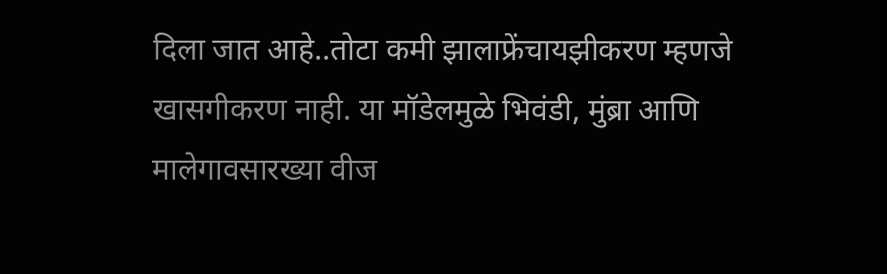दिला जात आहे..तोटा कमी झालाफ्रेंचायझीकरण म्हणजे खासगीकरण नाही. या मॉडेलमुळे भिवंडी, मुंब्रा आणि मालेगावसारख्या वीज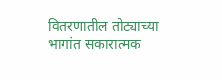वितरणातील तोट्याच्या भागांत सकारात्मक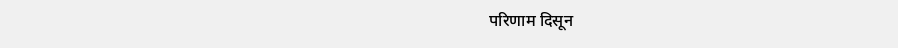परिणाम दिसून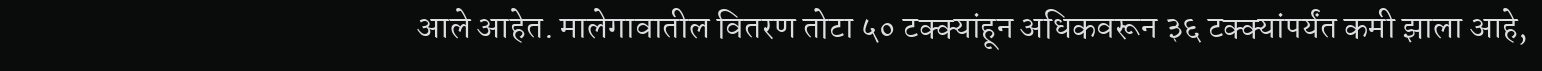आले आहेत. मालेगावातील वितरण तोटा ५० टक्क्यांहून अधिकवरून ३६ टक्क्यांपर्यंत कमी झाला आहे,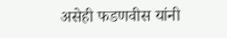असेही फडणवीस यांनी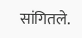सांगितले.